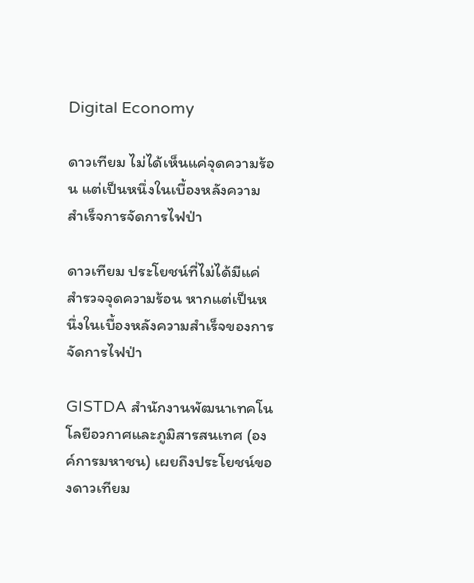Digital Economy

ดาวเทียม ไม่ได้เห็นแค่จุดความร้อน แต่เป็นหนึ่งในเบื้องหลังความสำเร็จการจัดการไฟป่า

ดาวเทียม ประโยชน์ที่ไม่ได้มีแค่สำรวจจุดความร้อน หากแต่เป็นหนึ่งในเบื้องหลังความสำเร็จของการจัดการไฟป่า

GISTDA สำนักงานพัฒนาเทคโนโลยีอวกาศและภูมิสารสนเทศ (องค์การมหาชน) เผยถึงประโยชน์ของดาวเทียม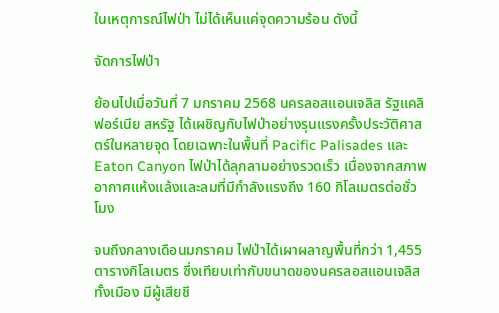ในเหตุการณ์ไฟป่า ไม่ได้เห็นแค่จุดความร้อน ดังนี้

จัดการไฟป่า

ย้อนไปเมื่อวันที่ 7 มกราคม 2568 นครลอสแอนเจลิส รัฐแคลิฟอร์เนีย สหรัฐ ได้เผชิญกับไฟป่าอย่างรุนแรงครั้งประวัติศาสตร์ในหลายจุด โดยเฉพาะในพื้นที่ Pacific Palisades และ Eaton Canyon ไฟป่าได้ลุกลามอย่างรวดเร็ว เนื่องจากสภาพอากาศแห้งแล้งและลมที่มีกำลังแรงถึง 160 กิโลเมตรต่อชั่วโมง

จนถึงกลางเดือนมกราคม ไฟป่าได้เผาผลาญพื้นที่กว่า 1,455 ตารางกิโลเมตร ซึ่งเทียบเท่ากับขนาดของนครลอสแอนเจลิสทั้งเมือง มีผู้เสียชี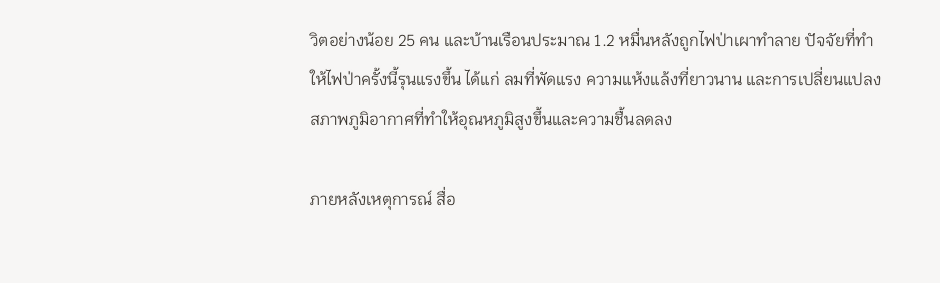วิตอย่างน้อย 25 คน และบ้านเรือนประมาณ 1.2 หมื่นหลังถูกไฟป่าเผาทำลาย ปัจจัยที่ทำให้ไฟป่าครั้งนี้รุนแรงขึ้น ได้แก่ ลมที่พัดแรง ความแห้งแล้งที่ยาวนาน และการเปลี่ยนแปลงสภาพภูมิอากาศที่ทำให้อุณหภูมิสูงขึ้นและความชื้นลดลง

ภายหลังเหตุการณ์ สื่อ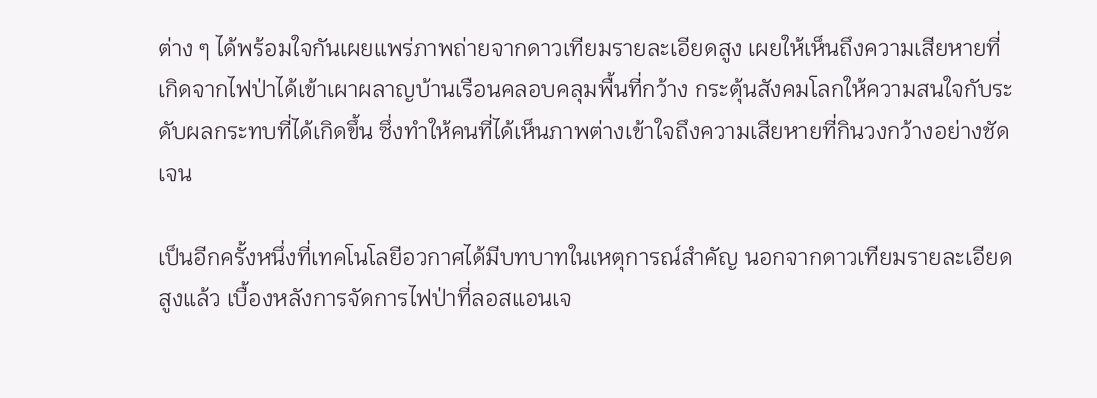ต่าง ๆ ได้พร้อมใจกันเผยแพร่ภาพถ่ายจากดาวเทียมรายละเอียดสูง เผยให้เห็นถึงความเสียหายที่เกิดจากไฟป่าได้เข้าเผาผลาญบ้านเรือนคลอบคลุมพื้นที่กว้าง กระตุ้นสังคมโลกให้ความสนใจกับระดับผลกระทบที่ได้เกิดขึ้น ซึ่งทำให้คนที่ได้เห็นภาพต่างเข้าใจถึงความเสียหายที่กินวงกว้างอย่างชัดเจน

เป็นอีกครั้งหนึ่งที่เทคโนโลยีอวกาศได้มีบทบาทในเหตุการณ์สำคัญ นอกจากดาวเทียมรายละเอียดสูงแล้ว เบื้องหลังการจัดการไฟป่าที่ลอสแอนเจ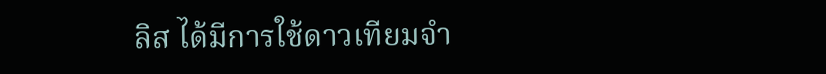ลิส ได้มีการใช้ดาวเทียมจำ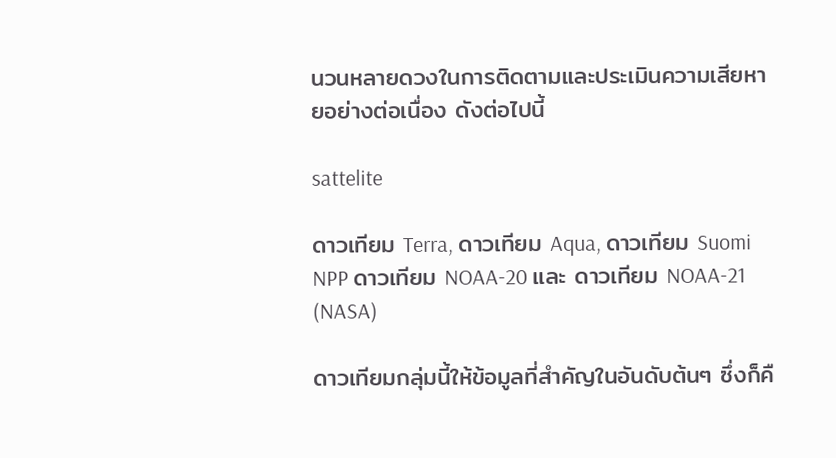นวนหลายดวงในการติดตามและประเมินความเสียหายอย่างต่อเนื่อง ดังต่อไปนี้

sattelite

ดาวเทียม Terra, ดาวเทียม Aqua, ดาวเทียม Suomi NPP ดาวเทียม NOAA-20 และ ดาวเทียม NOAA-21 (NASA)

ดาวเทียมกลุ่มนี้ให้ข้อมูลที่สำคัญในอันดับต้นๆ ซึ่งก็คื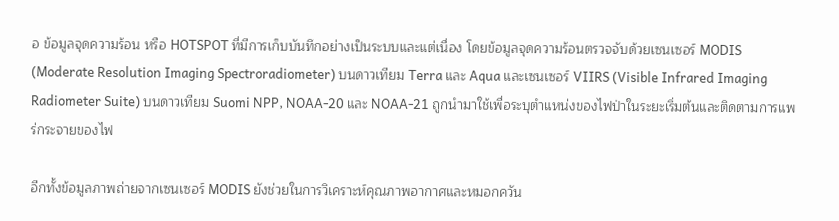อ ข้อมูลจุดความร้อน หรือ HOTSPOT ที่มีการเก็บบันทึกอย่างเป็นระบบและแต่เนื่อง โดยข้อมูลจุดความร้อนตรวจจับด้วยเซนเซอร์ MODIS (Moderate Resolution Imaging Spectroradiometer) บนดาวเทียม Terra และ Aqua และเซนเซอร์ VIIRS (Visible Infrared Imaging Radiometer Suite) บนดาวเทียม Suomi NPP, NOAA-20 และ NOAA-21 ถูกนำมาใช้เพื่อระบุตำแหน่งของไฟป่าในระยะเริ่มต้นและติดตามการแพร่กระจายของไฟ

อีกทั้งข้อมูลภาพถ่ายจากเซนเซอร์ MODIS ยังช่วยในการวิเคราะห์คุณภาพอากาศและหมอกควัน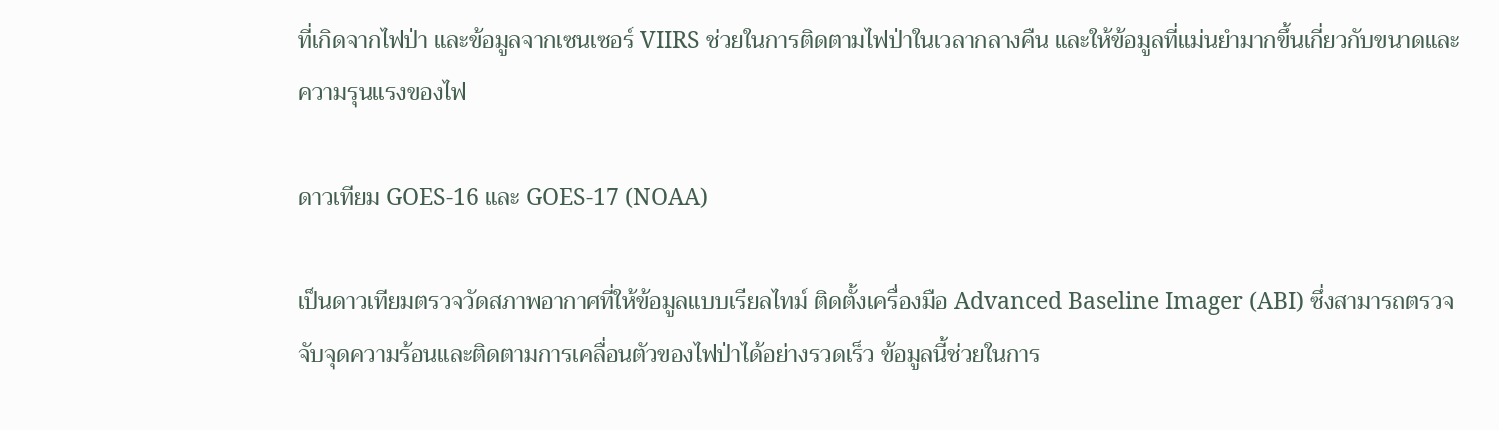ที่เกิดจากไฟป่า และข้อมูลจากเซนเซอร์ VIIRS ช่วยในการติดตามไฟป่าในเวลากลางคืน และให้ข้อมูลที่แม่นยำมากขึ้นเกี่ยวกับขนาดและความรุนแรงของไฟ

ดาวเทียม GOES-16 และ GOES-17 (NOAA)

เป็นดาวเทียมตรวจวัดสภาพอากาศที่ให้ข้อมูลแบบเรียลไทม์ ติดตั้งเครื่องมือ Advanced Baseline Imager (ABI) ซึ่งสามารถตรวจจับจุดความร้อนและติดตามการเคลื่อนตัวของไฟป่าได้อย่างรวดเร็ว ข้อมูลนี้ช่วยในการ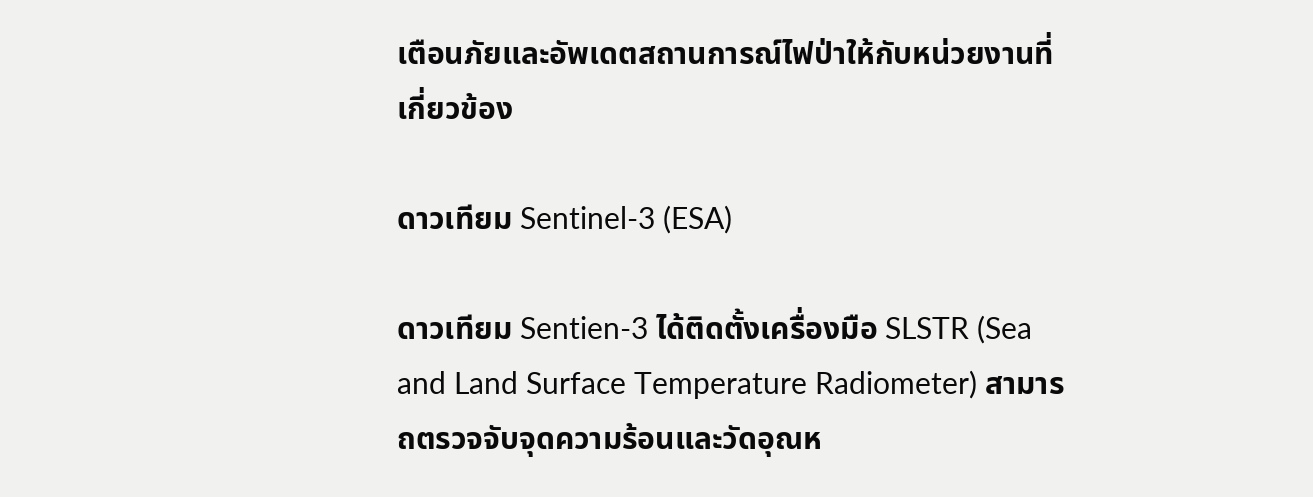เตือนภัยและอัพเดตสถานการณ์ไฟป่าให้กับหน่วยงานที่เกี่ยวข้อง

ดาวเทียม Sentinel-3 (ESA)

ดาวเทียม Sentien-3 ได้ติดตั้งเครื่องมือ SLSTR (Sea and Land Surface Temperature Radiometer) สามารถตรวจจับจุดความร้อนและวัดอุณห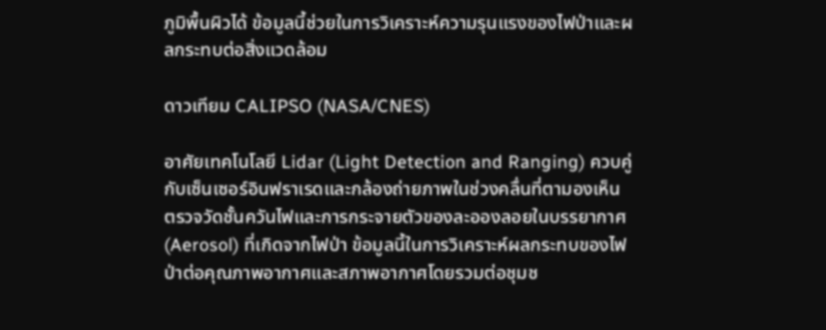ภูมิพื้นผิวได้ ข้อมูลนี้ช่วยในการวิเคราะห์ความรุนแรงของไฟป่าและผลกระทบต่อสิ่งแวดล้อม

ดาวเทียม CALIPSO (NASA/CNES)

อาศัยเทคโนโลยี Lidar (Light Detection and Ranging) ควบคู่กับเซ็นเซอร์อินฟราเรดและกล้องถ่ายภาพในช่วงคลื่นที่ตามองเห็น ตรวจวัดชั้นควันไฟและการกระจายตัวของละอองลอยในบรรยากาศ (Aerosol) ที่เกิดจากไฟป่า ข้อมูลนี้ในการวิเคราะห์ผลกระทบของไฟป่าต่อคุณภาพอากาศและสภาพอากาศโดยรวมต่อชุมช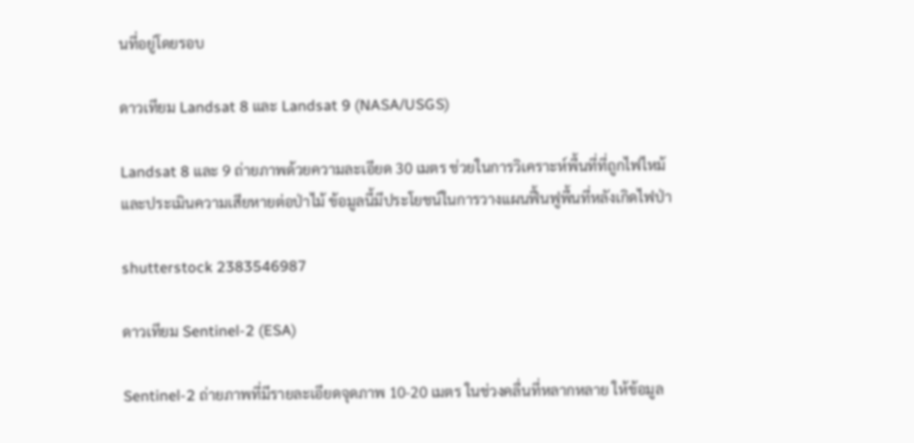นที่อยู่โดยรอบ

ดาวเทียม Landsat 8 และ Landsat 9 (NASA/USGS)

Landsat 8 และ 9 ถ่ายภาพด้วยความละเอียด 30 เมตร ช่วยในการวิเคราะห์พื้นที่ที่ถูกไฟไหม้และประเมินความเสียหายต่อป่าไม้ ข้อมูลนี้มีประโยชน์ในการวางแผนฟื้นฟูพื้นที่หลังเกิดไฟป่า

shutterstock 2383546987

ดาวเทียม Sentinel-2 (ESA)

Sentinel-2 ถ่ายภาพที่มีรายละเอียดจุดภาพ 10-20 เมตร ในช่วงคลื่นที่หลากหลาย ให้ข้อมูล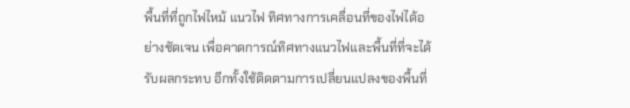พื้นที่ที่ถูกไฟไหม้ แนวไฟ ทิศทางการเคลื่อนที่ของไฟได้อย่างชัดเจน เพื่อคาดการณ์ทิศทางแนวไฟและพื้นที่ที่จะได้รับผลกระทบ อีกทั้งใช้ติดตามการเปลี่ยนแปลงของพื้นที่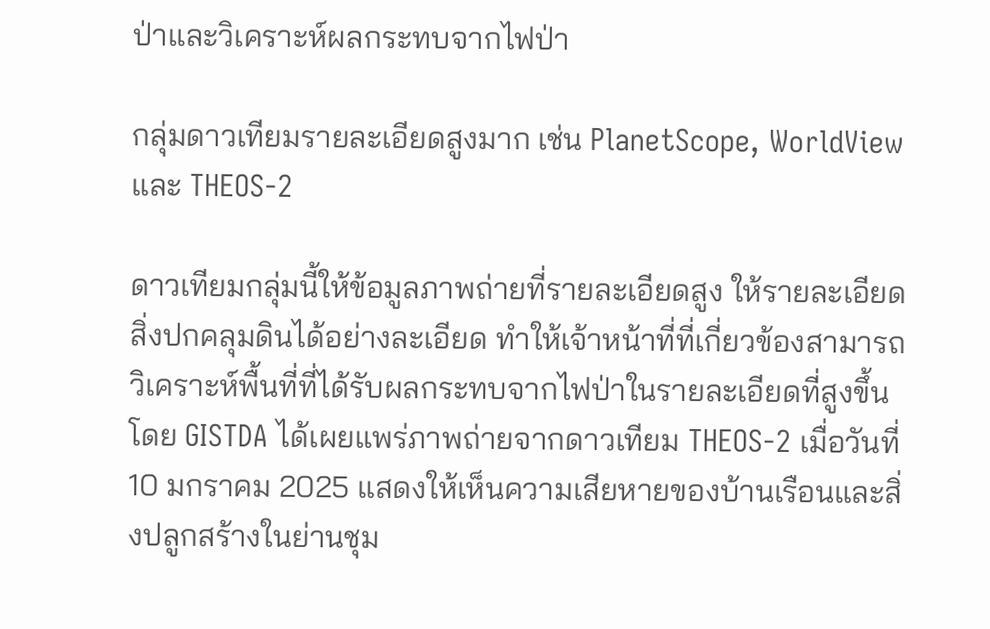ป่าและวิเคราะห์ผลกระทบจากไฟป่า

กลุ่มดาวเทียมรายละเอียดสูงมาก เช่น PlanetScope, WorldView และ THEOS-2

ดาวเทียมกลุ่มนี้ให้ข้อมูลภาพถ่ายที่รายละเอียดสูง ให้รายละเอียดสิ่งปกคลุมดินได้อย่างละเอียด ทำให้เจ้าหน้าที่ที่เกี่ยวข้องสามารถวิเคราะห์พื้นที่ที่ได้รับผลกระทบจากไฟป่าในรายละเอียดที่สูงขึ้น โดย GISTDA ได้เผยแพร่ภาพถ่ายจากดาวเทียม THEOS-2 เมื่อวันที่ 10 มกราคม 2025 แสดงให้เห็นความเสียหายของบ้านเรือนและสิ่งปลูกสร้างในย่านชุม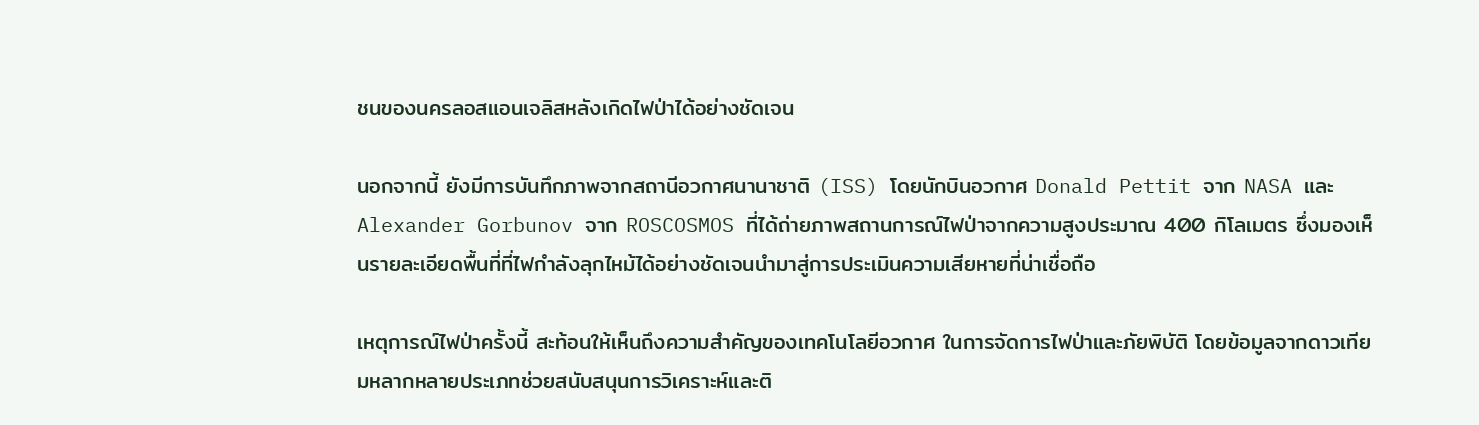ชนของนครลอสแอนเจลิสหลังเกิดไฟป่าได้อย่างชัดเจน

นอกจากนี้ ยังมีการบันทึกภาพจากสถานีอวกาศนานาชาติ (ISS) โดยนักบินอวกาศ Donald Pettit จาก NASA และ Alexander Gorbunov จาก ROSCOSMOS ที่ได้ถ่ายภาพสถานการณ์ไฟป่าจากความสูงประมาณ 400 กิโลเมตร ซึ่งมองเห็นรายละเอียดพื้นที่ที่ไฟกำลังลุกไหม้ได้อย่างชัดเจนนำมาสู่การประเมินความเสียหายที่น่าเชื่อถือ

เหตุการณ์ไฟป่าครั้งนี้ สะท้อนให้เห็นถึงความสำคัญของเทคโนโลยีอวกาศ ในการจัดการไฟป่าและภัยพิบัติ โดยข้อมูลจากดาวเทียมหลากหลายประเภทช่วยสนับสนุนการวิเคราะห์และติ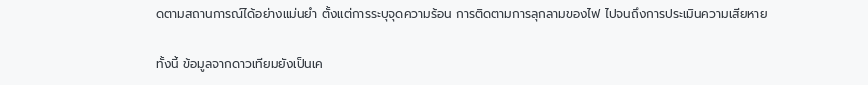ดตามสถานการณ์ได้อย่างแม่นยำ ตั้งแต่การระบุจุดความร้อน การติดตามการลุกลามของไฟ ไปจนถึงการประเมินความเสียหาย

ทั้งนี้ ข้อมูลจากดาวเทียมยังเป็นเค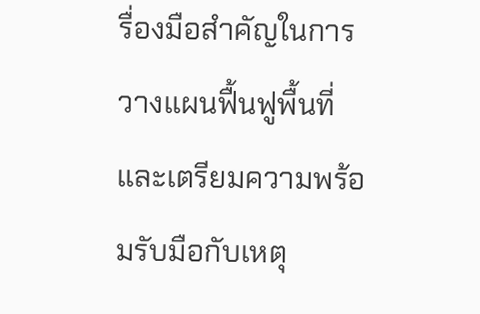รื่องมือสำคัญในการวางแผนฟื้นฟูพื้นที่และเตรียมความพร้อมรับมือกับเหตุ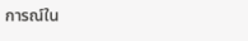การณ์ใน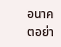อนาคตอย่า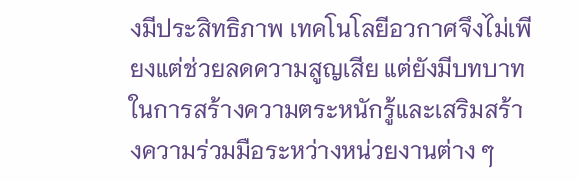งมีประสิทธิภาพ เทคโนโลยีอวกาศจึงไม่เพียงแต่ช่วยลดความสูญเสีย แต่ยังมีบทบาทในการสร้างความตระหนักรู้และเสริมสร้างความร่วมมือระหว่างหน่วยงานต่าง ๆ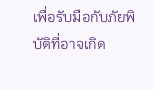เพื่อรับมือกับภัยพิบัติที่อาจเกิด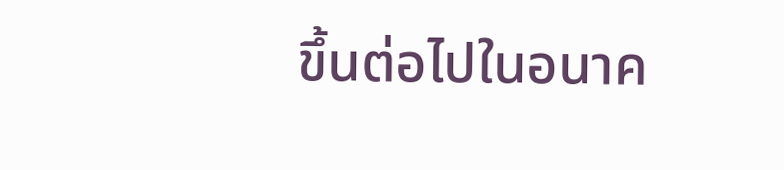ขึ้นต่อไปในอนาค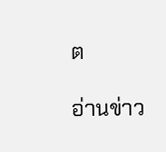ต

อ่านข่าว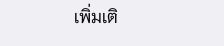เพิ่มเติ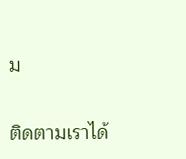ม

ติดตามเราได้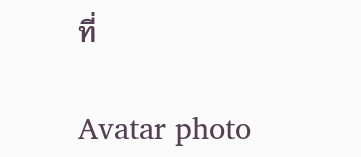ที่

Avatar photo